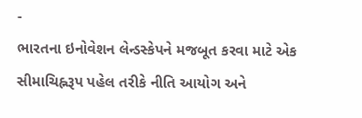-
ભારતના ઇનોવેશન લેન્ડસ્કેપને મજબૂત કરવા માટે એક સીમાચિહ્નરૂપ પહેલ તરીકે નીતિ આયોગ અને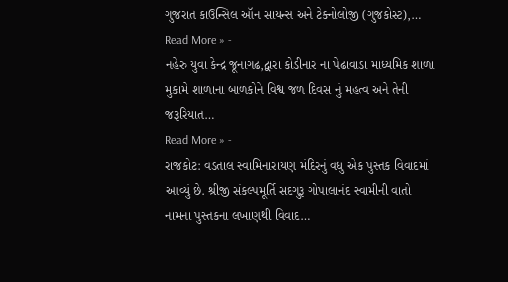ગુજરાત કાઉન્સિલ ઑન સાયન્સ અને ટેક્નોલોજી (ગુજકોસ્ટ),…
Read More » -
નહેરુ યુવા કેન્દ્ર જૂનાગઢ,દ્વારા કોડીનાર ના પેઢાવાડા માધ્યમિક શાળા મુકામે શાળાના બાળકોને વિશ્વ જળ દિવસ નું મહત્વ અને તેની જરૂરિયાત…
Read More » -
રાજકોટ: વડતાલ સ્વામિનારાયણ મંદિરનું વધુ એક પુસ્તક વિવાદમાં આવ્યું છે. શ્રીજી સંકલ્પમૂર્તિ સદગુરૂ ગોપાલાનંદ સ્વામીની વાતો નામના પુસ્તકના લખાણથી વિવાદ…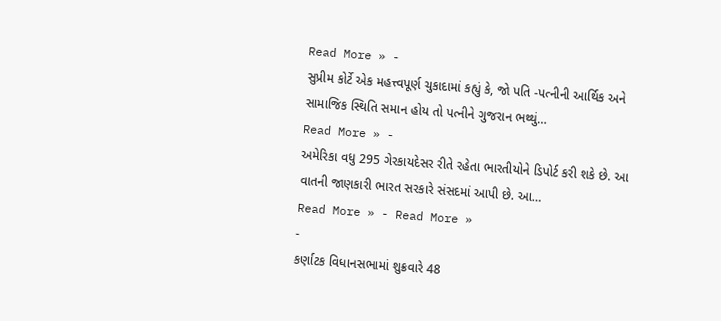Read More » -
સુપ્રીમ કોર્ટે એક મહત્ત્વપૂર્ણ ચુકાદામાં કહ્યું કે, જો પતિ -પત્નીની આર્થિક અને સામાજિક સ્થિતિ સમાન હોય તો પત્નીને ગુજરાન ભથ્થું…
Read More » -
અમેરિકા વધુ 295 ગેરકાયદેસર રીતે રહેતા ભારતીયોને ડિપોર્ટ કરી શકે છે. આ વાતની જાણકારી ભારત સરકારે સંસદમાં આપી છે. આ…
Read More » - Read More »
-
કર્ણાટક વિધાનસભામાં શુક્રવારે 48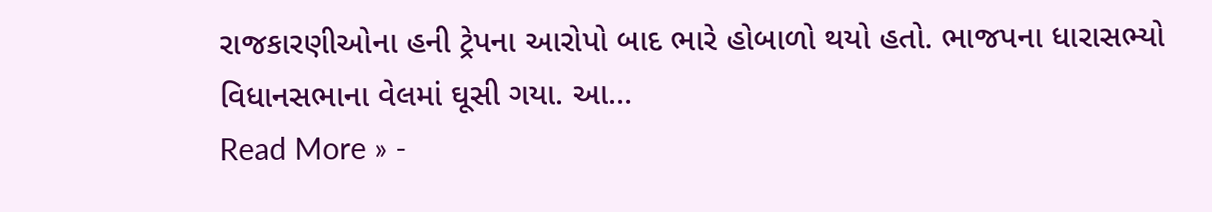રાજકારણીઓના હની ટ્રેપના આરોપો બાદ ભારે હોબાળો થયો હતો. ભાજપના ધારાસભ્યો વિધાનસભાના વેલમાં ઘૂસી ગયા. આ…
Read More » -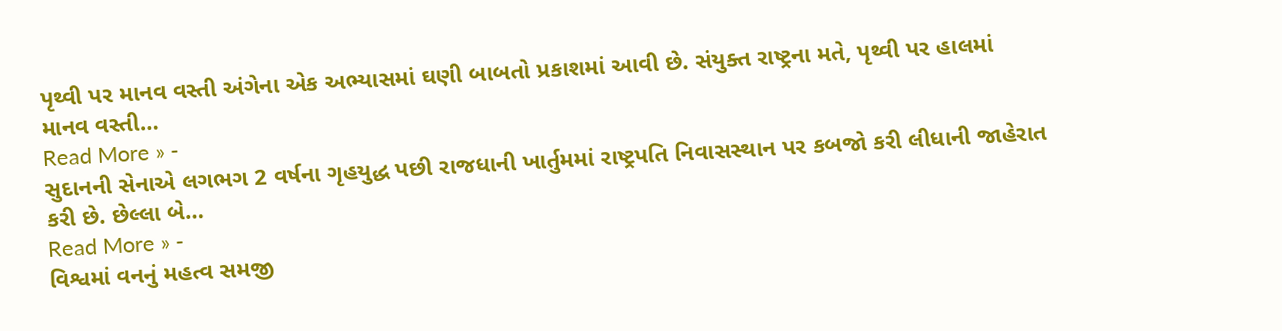પૃથ્વી પર માનવ વસ્તી અંગેના એક અભ્યાસમાં ઘણી બાબતો પ્રકાશમાં આવી છે. સંયુક્ત રાષ્ટ્રના મતે, પૃથ્વી પર હાલમાં માનવ વસ્તી…
Read More » -
સુદાનની સેનાએ લગભગ 2 વર્ષના ગૃહયુદ્ધ પછી રાજધાની ખાર્તુમમાં રાષ્ટ્રપતિ નિવાસસ્થાન પર કબજો કરી લીધાની જાહેરાત કરી છે. છેલ્લા બે…
Read More » -
વિશ્વમાં વનનું મહત્વ સમજી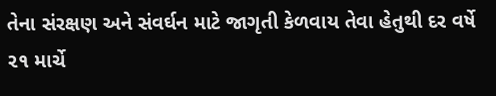તેના સંરક્ષણ અને સંવર્ઘન માટે જાગૃતી કેળવાય તેવા હેતુથી દર વર્ષે ૨૧ માર્ચે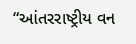“આંતરરાષ્ટ્રીય વન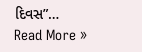દિવસ”…
Read More »